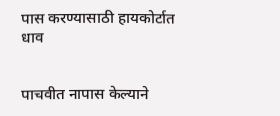पास करण्यासाठी हायकोर्टात धाव


पाचवीत नापास केल्याने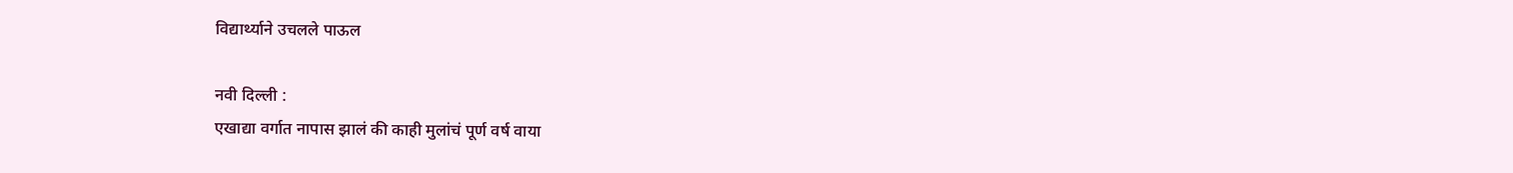विद्यार्थ्याने उचलले पाऊल

नवी दिल्ली :
एखाद्या वर्गात नापास झालं की काही मुलांचं पूर्ण वर्ष वाया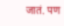जातं. पण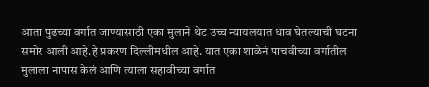आता पुढच्या वर्गात जाण्यासाठी एका मुलाने थेट उच्च न्यायलयात धाव घेतल्याची घटना समोर आली आहे.हे प्रकरण दिल्लीमधील आहे. यात एका शाळेनं पाचवीच्या वर्गातील मुलाला नापास केलं आणि त्याला सहावीच्या वर्गात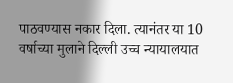पाठवण्यास नकार दिला. त्यानंतर या 10 वर्षाच्या मुलाने दिल्ली उच्च न्यायालयात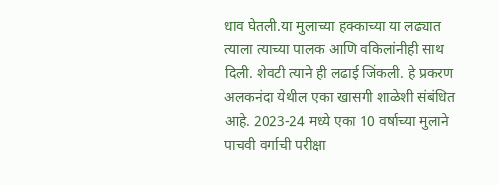धाव घेतली.या मुलाच्या हक्काच्या या लढ्यात त्याला त्याच्या पालक आणि वकिलांनीही साथ दिली. शेवटी त्याने ही लढाई जिंकली. हे प्रकरण अलकनंदा येथील एका खासगी शाळेशी संबंधित आहे. 2023-24 मध्ये एका 10 वर्षाच्या मुलाने पाचवी वर्गाची परीक्षा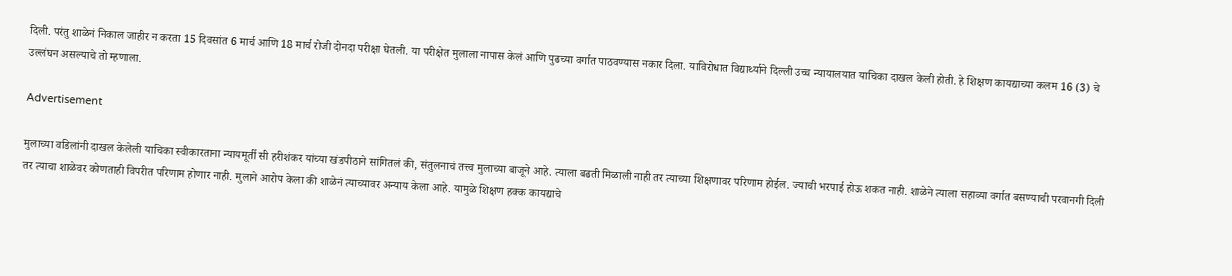दिली. परंतु शाळेनं निकाल जाहीर न करता 15 दिवसांत 6 मार्च आणि 18 मार्च रोजी दोनदा परीक्षा घेतली. या परीक्षेत मुलाला नापास केलं आणि पुढच्या वर्गात पाठवण्यास नकार दिला. याविरोधात विद्यार्थ्याने दिल्ली उच्च न्यायालयात याचिका दाखल केली होती. हे शिक्षण कायद्याच्या कलम 16 (3) चे उल्लंघन असल्याचे तो म्हणाला.

Advertisement

मुलाच्या वडिलांनी दाखल केलेली याचिका स्वीकारताना न्यायमूर्ती सी हरीशंकर यांच्या खंडपीठाने सांगितलं की, संतुलनाचं तत्त्व मुलाच्या बाजूने आहे. त्याला बढती मिळाली नाही तर त्याच्या शिक्षणावर परिणाम होईल. ज्याची भरपाई होऊ शकत नाही. शाळेने त्याला सहाव्या वर्गात बसण्याची परवानगी दिली तर त्याचा शाळेवर कोणताही विपरीत परिणाम होणार नाही. मुलाने आरोप केला की शाळेनं त्याच्यावर अन्याय केला आहे. यामुळे शिक्षण हक्क कायद्याचे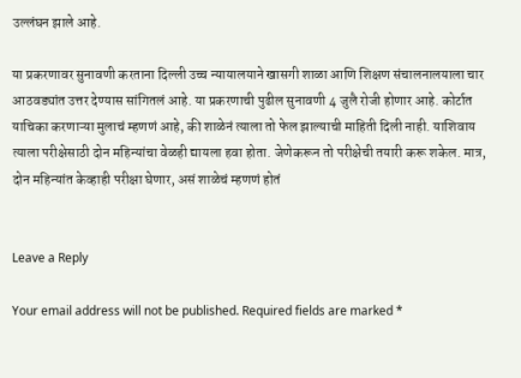उल्लंघन झाले आहे.

या प्रकरणावर सुनावणी करताना दिल्ली उच्च न्यायालयाने खासगी शाळा आणि शिक्षण संचालनालयाला चार आठवड्यांत उत्तर देण्यास सांगितलं आहे. या प्रकरणाची पुढील सुनावणी 4 जुलै रोजी होणार आहे. कोर्टात याचिका करणाऱ्या मुलाचं म्हणणं आहे, की शाळेनं त्याला तो फेल झाल्याची माहिती दिली नाही. याशिवाय त्याला परीक्षेसाठी दोन महिन्यांचा वेळही द्यायला हवा होता. जेणेकरून तो परीक्षेची तयारी करू शकेल. मात्र, दोन महिन्यांत केव्हाही परीक्षा घेणार, असं शाळेचं म्हणणं होतं


Leave a Reply

Your email address will not be published. Required fields are marked *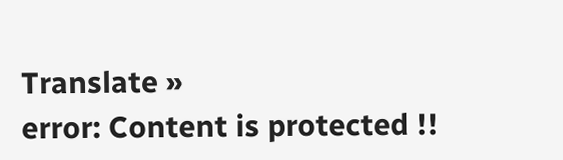Translate »
error: Content is protected !!